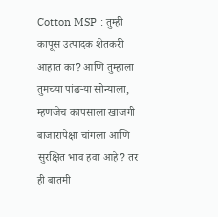Cotton MSP : तुम्ही कापूस उत्पादक शेतकरी आहात का? आणि तुम्हाला तुमच्या पांढऱ्या सोन्याला, म्हणजेच कापसाला खाजगी बाजारापेक्षा चांगला आणि सुरक्षित भाव हवा आहे? तर ही बातमी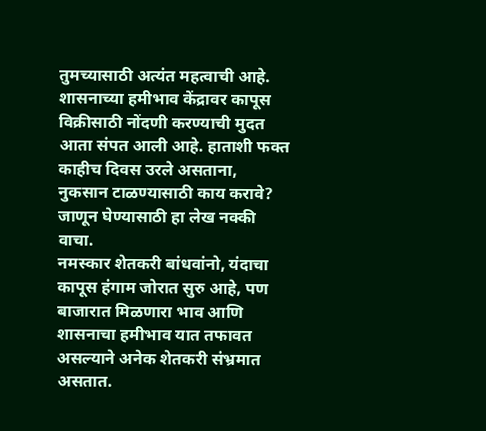तुमच्यासाठी अत्यंत महत्वाची आहे. शासनाच्या हमीभाव केंद्रावर कापूस विक्रीसाठी नोंदणी करण्याची मुदत आता संपत आली आहे. हाताशी फक्त काहीच दिवस उरले असताना, नुकसान टाळण्यासाठी काय करावे? जाणून घेण्यासाठी हा लेख नक्की वाचा.
नमस्कार शेतकरी बांधवांनो, यंदाचा कापूस हंगाम जोरात सुरु आहे, पण बाजारात मिळणारा भाव आणि शासनाचा हमीभाव यात तफावत असल्याने अनेक शेतकरी संभ्रमात असतात.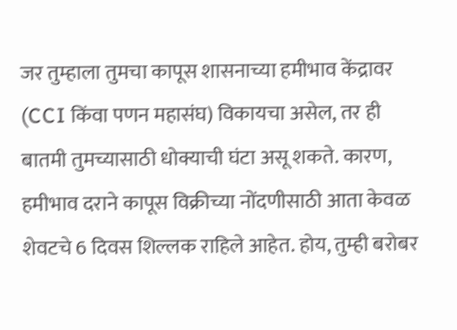जर तुम्हाला तुमचा कापूस शासनाच्या हमीभाव केंद्रावर (CCI किंवा पणन महासंघ) विकायचा असेल, तर ही बातमी तुमच्यासाठी धोक्याची घंटा असू शकते. कारण, हमीभाव दराने कापूस विक्रीच्या नोंदणीसाठी आता केवळ शेवटचे 6 दिवस शिल्लक राहिले आहेत. होय, तुम्ही बरोबर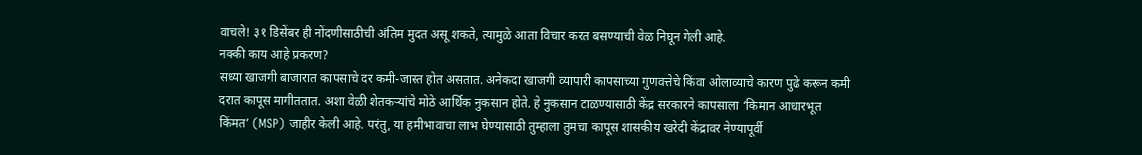वाचले! ३१ डिसेंबर ही नोंदणीसाठीची अंतिम मुदत असू शकते, त्यामुळे आता विचार करत बसण्याची वेळ निघून गेली आहे.
नक्की काय आहे प्रकरण?
सध्या खाजगी बाजारात कापसाचे दर कमी-जास्त होत असतात. अनेकदा खाजगी व्यापारी कापसाच्या गुणवत्तेचे किंवा ओलाव्याचे कारण पुढे करून कमी दरात कापूस मागीततात. अशा वेळी शेतकऱ्यांचे मोठे आर्थिक नुकसान होते. हे नुकसान टाळण्यासाठी केंद्र सरकारने कापसाला ‘किमान आधारभूत किंमत’ (MSP) जाहीर केली आहे. परंतु, या हमीभावाचा लाभ घेण्यासाठी तुम्हाला तुमचा कापूस शासकीय खरेदी केंद्रावर नेण्यापूर्वी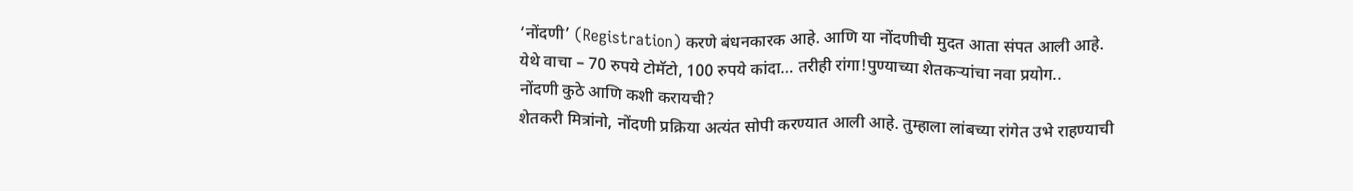‘नोंदणी’ (Registration) करणे बंधनकारक आहे. आणि या नोंदणीची मुदत आता संपत आली आहे.
येथे वाचा – 70 रुपये टोमॅटो, 100 रुपये कांदा… तरीही रांगा!पुण्याच्या शेतकऱ्यांचा नवा प्रयोग..
नोंदणी कुठे आणि कशी करायची?
शेतकरी मित्रांनो, नोंदणी प्रक्रिया अत्यंत सोपी करण्यात आली आहे. तुम्हाला लांबच्या रांगेत उभे राहण्याची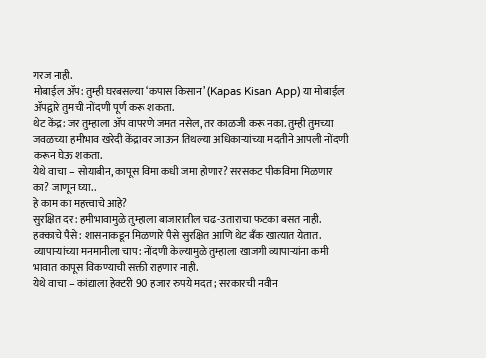गरज नाही.
मोबाईल ॲप: तुम्ही घरबसल्या ‘कपास किसान’ (Kapas Kisan App) या मोबाईल ॲपद्वारे तुमची नोंदणी पूर्ण करू शकता.
थेट केंद्र: जर तुम्हाला ॲप वापरणे जमत नसेल, तर काळजी करू नका. तुम्ही तुमच्या जवळच्या हमीभाव खरेदी केंद्रावर जाऊन तिथल्या अधिकाऱ्यांच्या मदतीने आपली नोंदणी करून घेऊ शकता.
येथे वाचा – सोयाबीन, कापूस विमा कधी जमा होणार? सरसकट पीकविमा मिळणार का? जाणून घ्या..
हे काम का महत्त्वाचे आहे?
सुरक्षित दर: हमीभावामुळे तुम्हाला बाजारातील चढ-उताराचा फटका बसत नाही.
हक्काचे पैसे: शासनाकडून मिळणारे पैसे सुरक्षित आणि थेट बँक खात्यात येतात.
व्यापाऱ्यांच्या मनमानीला चाप: नोंदणी केल्यामुळे तुम्हाला खाजगी व्यापाऱ्यांना कमी भावात कापूस विकण्याची सक्ती राहणार नाही.
येथे वाचा – कांद्याला हेक्टरी 90 हजार रुपये मदत; सरकारची नवीन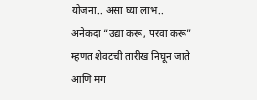योजना.. असा घ्या लाभ..
अनेकदा “उद्या करू, परवा करू” म्हणत शेवटची तारीख निघून जाते आणि मग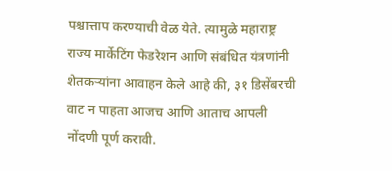पश्चात्ताप करण्याची वेळ येते. त्यामुळे महाराष्ट्र राज्य मार्केटिंग फेडरेशन आणि संबंधित यंत्रणांनी शेतकऱ्यांना आवाहन केले आहे की, ३१ डिसेंबरची वाट न पाहता आजच आणि आताच आपली नोंदणी पूर्ण करावी.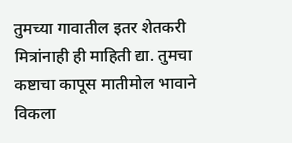तुमच्या गावातील इतर शेतकरी मित्रांनाही ही माहिती द्या. तुमचा कष्टाचा कापूस मातीमोल भावाने विकला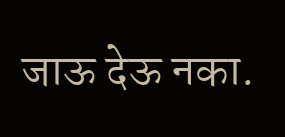जाऊ देऊ नका.